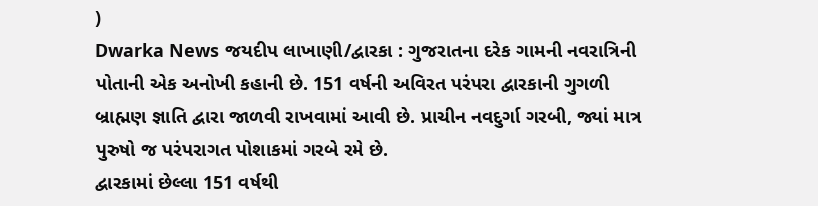)
Dwarka News જયદીપ લાખાણી/દ્વારકા : ગુજરાતના દરેક ગામની નવરાત્રિની પોતાની એક અનોખી કહાની છે. 151 વર્ષની અવિરત પરંપરા દ્વારકાની ગુગળી બ્રાહ્મણ જ્ઞાતિ દ્વારા જાળવી રાખવામાં આવી છે. પ્રાચીન નવદુર્ગા ગરબી, જ્યાં માત્ર પુરુષો જ પરંપરાગત પોશાકમાં ગરબે રમે છે.
દ્વારકામાં છેલ્લા 151 વર્ષથી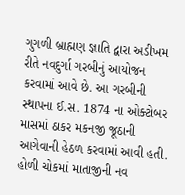ગુગળી બ્રાહ્મણ જ્ઞાતિ દ્વારા અડીખમ રીતે નવદુર્ગા ગરબીનું આયોજન કરવામાં આવે છે. આ ગરબીની સ્થાપના ઈ.સ. 1874 ના ઓક્ટોબર માસમાં ઠાકર મકનજી જૂઠાની આગેવાની હેઠળ કરવામાં આવી હતી. હોળી ચોકમાં માતાજીની નવ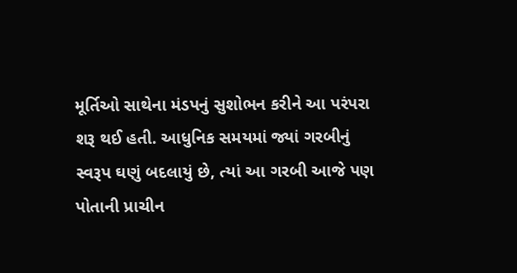મૂર્તિઓ સાથેના મંડપનું સુશોભન કરીને આ પરંપરા શરૂ થઈ હતી. આધુનિક સમયમાં જ્યાં ગરબીનું સ્વરૂપ ઘણું બદલાયું છે, ત્યાં આ ગરબી આજે પણ પોતાની પ્રાચીન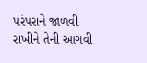પરંપરાને જાળવી રાખીને તેની આગવી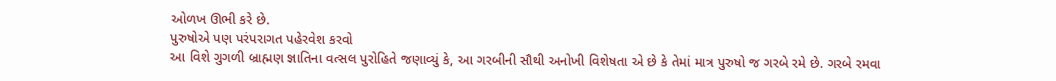ઓળખ ઊભી કરે છે.
પુરુષોએ પણ પરંપરાગત પહેરવેશ કરવો
આ વિશે ગુગળી બ્રાહ્મણ જ્ઞાતિના વત્સલ પુરોહિતે જણાવ્યું કે, આ ગરબીની સૌથી અનોખી વિશેષતા એ છે કે તેમાં માત્ર પુરુષો જ ગરબે રમે છે. ગરબે રમવા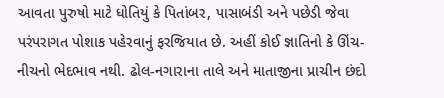આવતા પુરુષો માટે ધોતિયું કે પિતાંબર, પાસાબંડી અને પછેડી જેવા પરંપરાગત પોશાક પહેરવાનું ફરજિયાત છે. અહીં કોઈ જ્ઞાતિનો કે ઊંચ-નીચનો ભેદભાવ નથી. ઢોલ-નગારાના તાલે અને માતાજીના પ્રાચીન છંદો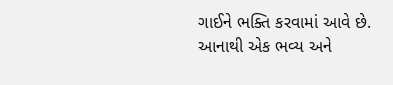ગાઈને ભક્તિ કરવામાં આવે છે. આનાથી એક ભવ્ય અને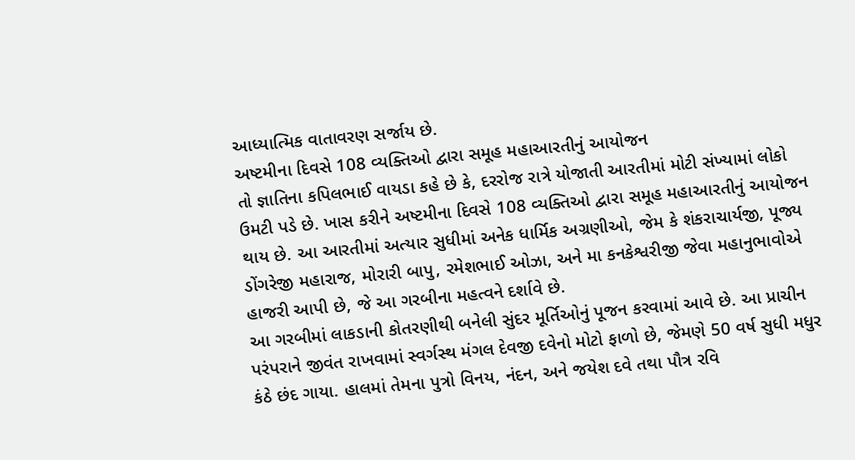આધ્યાત્મિક વાતાવરણ સર્જાય છે.
અષ્ટમીના દિવસે 108 વ્યક્તિઓ દ્વારા સમૂહ મહાઆરતીનું આયોજન
તો જ્ઞાતિના કપિલભાઈ વાયડા કહે છે કે, દરરોજ રાત્રે યોજાતી આરતીમાં મોટી સંખ્યામાં લોકો ઉમટી પડે છે. ખાસ કરીને અષ્ટમીના દિવસે 108 વ્યક્તિઓ દ્વારા સમૂહ મહાઆરતીનું આયોજન થાય છે. આ આરતીમાં અત્યાર સુધીમાં અનેક ધાર્મિક અગ્રણીઓ, જેમ કે શંકરાચાર્યજી, પૂજ્ય ડોંગરેજી મહારાજ, મોરારી બાપુ, રમેશભાઈ ઓઝા, અને મા કનકેશ્વરીજી જેવા મહાનુભાવોએ હાજરી આપી છે, જે આ ગરબીના મહત્વને દર્શાવે છે.
આ ગરબીમાં લાકડાની કોતરણીથી બનેલી સુંદર મૂર્તિઓનું પૂજન કરવામાં આવે છે. આ પ્રાચીન પરંપરાને જીવંત રાખવામાં સ્વર્ગસ્થ મંગલ દેવજી દવેનો મોટો ફાળો છે, જેમણે 50 વર્ષ સુધી મધુર કંઠે છંદ ગાયા. હાલમાં તેમના પુત્રો વિનય, નંદન, અને જયેશ દવે તથા પૌત્ર રવિ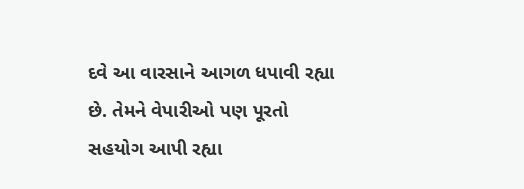દવે આ વારસાને આગળ ધપાવી રહ્યા છે. તેમને વેપારીઓ પણ પૂરતો સહયોગ આપી રહ્યા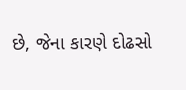છે, જેના કારણે દોઢસો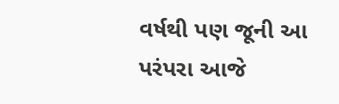વર્ષથી પણ જૂની આ પરંપરા આજે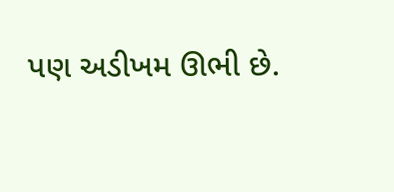પણ અડીખમ ઊભી છે.